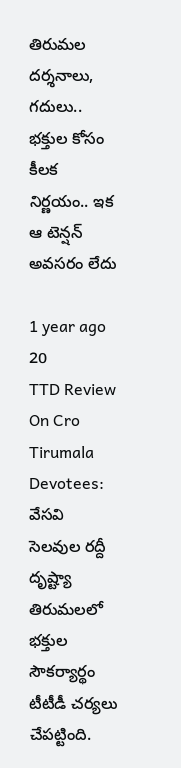తిరుమల దర్శనాలు, గదులు.. భక్తుల కోసం కీలక నిర్ణయం.. ఇక ఆ టెన్షన్ అవసరం లేదు

1 year ago 20
TTD Review On Cro Tirumala Devotees: వేసవి సెలవుల రద్దీ దృష్ట్యా తిరుమలలో భక్తుల సౌకర్యార్థం టీటీడీ చర్యలు చేపట్టింది.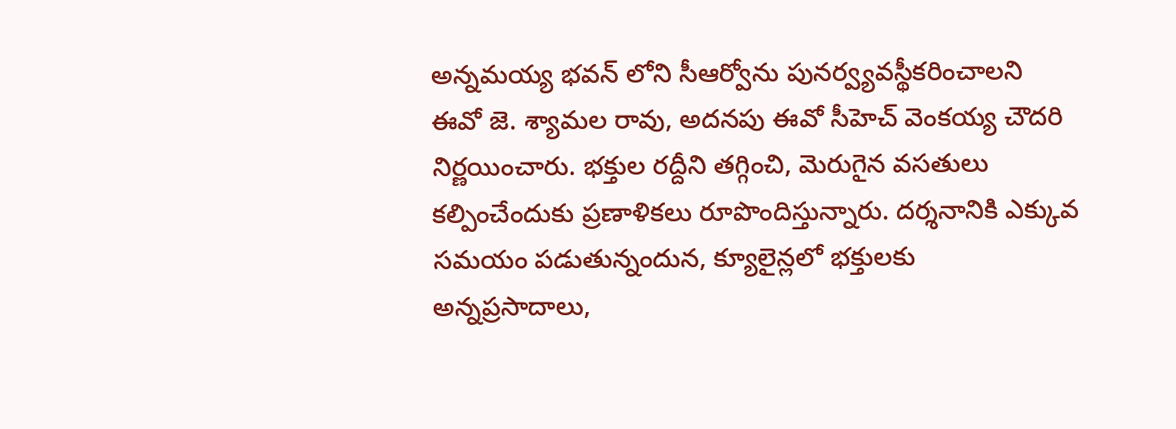అన్నమయ్య భవన్ లోని సీఆర్వోను పునర్వ్యవస్థీకరించాలని ఈవో జె. శ్యామల రావు, అదనపు ఈవో సీహెచ్ వెంకయ్య చౌదరి నిర్ణయించారు. భక్తుల రద్దీని తగ్గించి, మెరుగైన వసతులు కల్పించేందుకు ప్రణాళికలు రూపొందిస్తున్నారు. దర్శనానికి ఎక్కువ సమయం పడుతున్నందున, క్యూలైన్లలో భక్తులకు అన్నప్రసాదాలు,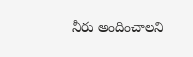నీరు అందించాలని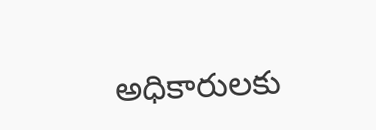అధికారులకు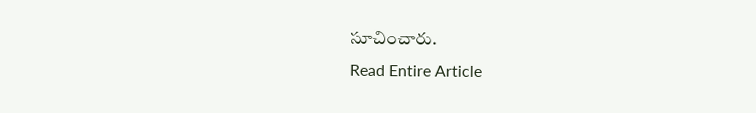సూచించారు.
Read Entire Article